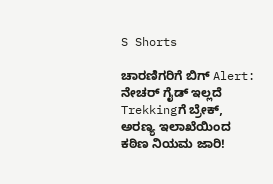S Shorts

ಚಾರಣಿಗರಿಗೆ ಬಿಗ್ Alert: ನೇಚರ್ ಗೈಡ್ ಇಲ್ಲದೆ Trekkingಗೆ ಬ್ರೇಕ್, ಅರಣ್ಯ ಇಲಾಖೆಯಿಂದ ಕಠಿಣ ನಿಯಮ ಜಾರಿ!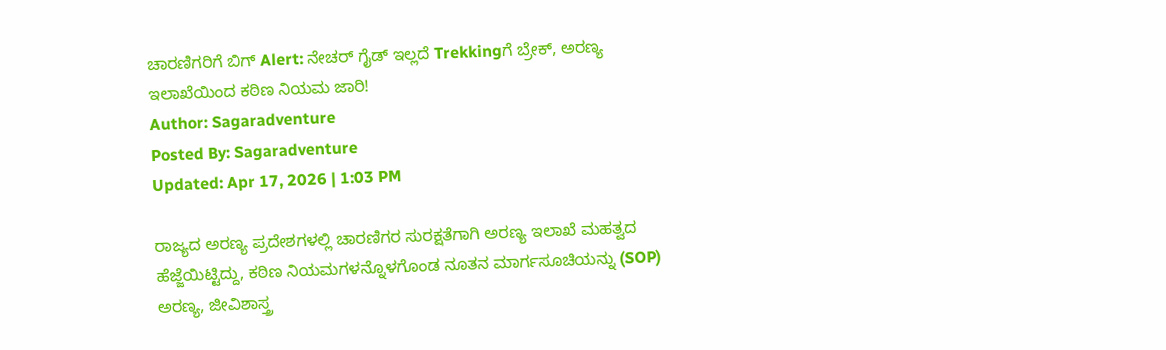ಚಾರಣಿಗರಿಗೆ ಬಿಗ್ Alert: ನೇಚರ್ ಗೈಡ್ ಇಲ್ಲದೆ Trekkingಗೆ ಬ್ರೇಕ್, ಅರಣ್ಯ ಇಲಾಖೆಯಿಂದ ಕಠಿಣ ನಿಯಮ ಜಾರಿ!
Author: Sagaradventure
Posted By: Sagaradventure
Updated: Apr 17, 2026 | 1:03 PM

ರಾಜ್ಯದ ಅರಣ್ಯ ಪ್ರದೇಶಗಳಲ್ಲಿ ಚಾರಣಿಗರ ಸುರಕ್ಷತೆಗಾಗಿ ಅರಣ್ಯ ಇಲಾಖೆ ಮಹತ್ವದ ಹೆಜ್ಜೆಯಿಟ್ಟಿದ್ದು, ಕಠಿಣ ನಿಯಮಗಳನ್ನೊಳಗೊಂಡ ನೂತನ ಮಾರ್ಗಸೂಚಿಯನ್ನು (SOP) ಅರಣ್ಯ, ಜೀವಿಶಾಸ್ತ್ರ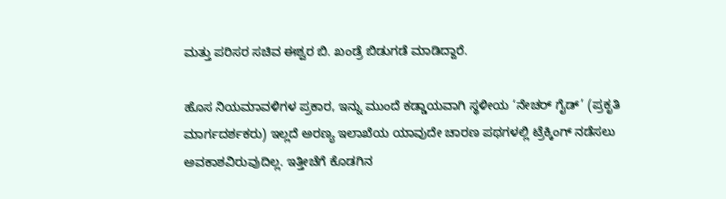ಮತ್ತು ಪರಿಸರ ಸಚಿವ ಈಶ್ವರ ಬಿ. ಖಂಡ್ರೆ ಬಿಡುಗಡೆ ಮಾಡಿದ್ದಾರೆ.

ಹೊಸ ನಿಯಮಾವಳಿಗಳ ಪ್ರಕಾರ, ಇನ್ನು ಮುಂದೆ ಕಡ್ಡಾಯವಾಗಿ ಸ್ಥಳೀಯ ‘ನೇಚರ್ ಗೈಡ್’ (ಪ್ರಕೃತಿ ಮಾರ್ಗದರ್ಶಕರು) ಇಲ್ಲದೆ ಅರಣ್ಯ ಇಲಾಖೆಯ ಯಾವುದೇ ಚಾರಣ ಪಥಗಳಲ್ಲಿ ಟ್ರೆಕ್ಕಿಂಗ್ ನಡೆಸಲು ಅವಕಾಶವಿರುವುದಿಲ್ಲ. ಇತ್ತೀಚೆಗೆ ಕೊಡಗಿನ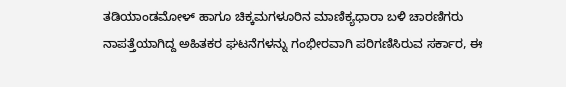ತಡಿಯಾಂಡಮೋಳ್ ಹಾಗೂ ಚಿಕ್ಕಮಗಳೂರಿನ ಮಾಣಿಕ್ಯಧಾರಾ ಬಳಿ ಚಾರಣಿಗರು ನಾಪತ್ತೆಯಾಗಿದ್ದ ಅಹಿತಕರ ಘಟನೆಗಳನ್ನು ಗಂಭೀರವಾಗಿ ಪರಿಗಣಿಸಿರುವ ಸರ್ಕಾರ, ಈ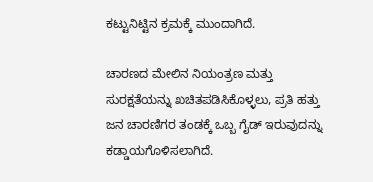ಕಟ್ಟುನಿಟ್ಟಿನ ಕ್ರಮಕ್ಕೆ ಮುಂದಾಗಿದೆ.

ಚಾರಣದ ಮೇಲಿನ ನಿಯಂತ್ರಣ ಮತ್ತು ಸುರಕ್ಷತೆಯನ್ನು ಖಚಿತಪಡಿಸಿಕೊಳ್ಳಲು, ಪ್ರತಿ ಹತ್ತು ಜನ ಚಾರಣಿಗರ ತಂಡಕ್ಕೆ ಒಬ್ಬ ಗೈಡ್ ಇರುವುದನ್ನು ಕಡ್ಡಾಯಗೊಳಿಸಲಾಗಿದೆ.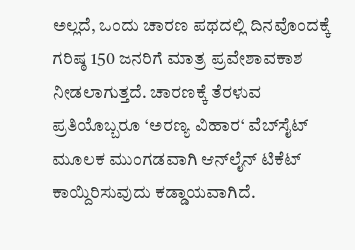ಅಲ್ಲದೆ, ಒಂದು ಚಾರಣ ಪಥದಲ್ಲಿ ದಿನವೊಂದಕ್ಕೆ ಗರಿಷ್ಠ 150 ಜನರಿಗೆ ಮಾತ್ರ ಪ್ರವೇಶಾವಕಾಶ ನೀಡಲಾಗುತ್ತದೆ. ಚಾರಣಕ್ಕೆ ತೆರಳುವ ಪ್ರತಿಯೊಬ್ಬರೂ ‘ಅರಣ್ಯ ವಿಹಾರ‘ ವೆಬ್‌ಸೈಟ್ ಮೂಲಕ ಮುಂಗಡವಾಗಿ ಆನ್‌ಲೈನ್ ಟಿಕೆಟ್ ಕಾಯ್ದಿರಿಸುವುದು ಕಡ್ಡಾಯವಾಗಿದೆ.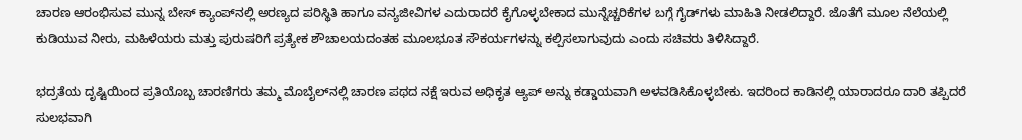ಚಾರಣ ಆರಂಭಿಸುವ ಮುನ್ನ ಬೇಸ್ ಕ್ಯಾಂಪ್‌ನಲ್ಲಿ ಅರಣ್ಯದ ಪರಿಸ್ಥಿತಿ ಹಾಗೂ ವನ್ಯಜೀವಿಗಳ ಎದುರಾದರೆ ಕೈಗೊಳ್ಳಬೇಕಾದ ಮುನ್ನೆಚ್ಚರಿಕೆಗಳ ಬಗ್ಗೆ ಗೈಡ್‌ಗಳು ಮಾಹಿತಿ ನೀಡಲಿದ್ದಾರೆ. ಜೊತೆಗೆ ಮೂಲ ನೆಲೆಯಲ್ಲಿ ಕುಡಿಯುವ ನೀರು, ಮಹಿಳೆಯರು ಮತ್ತು ಪುರುಷರಿಗೆ ಪ್ರತ್ಯೇಕ ಶೌಚಾಲಯದಂತಹ ಮೂಲಭೂತ ಸೌಕರ್ಯಗಳನ್ನು ಕಲ್ಪಿಸಲಾಗುವುದು ಎಂದು ಸಚಿವರು ತಿಳಿಸಿದ್ದಾರೆ.

ಭದ್ರತೆಯ ದೃಷ್ಟಿಯಿಂದ ಪ್ರತಿಯೊಬ್ಬ ಚಾರಣಿಗರು ತಮ್ಮ ಮೊಬೈಲ್‌ನಲ್ಲಿ ಚಾರಣ ಪಥದ ನಕ್ಷೆ ಇರುವ ಅಧಿಕೃತ ಆ್ಯಪ್‌ ಅನ್ನು ಕಡ್ಡಾಯವಾಗಿ ಅಳವಡಿಸಿಕೊಳ್ಳಬೇಕು. ಇದರಿಂದ ಕಾಡಿನಲ್ಲಿ ಯಾರಾದರೂ ದಾರಿ ತಪ್ಪಿದರೆ ಸುಲಭವಾಗಿ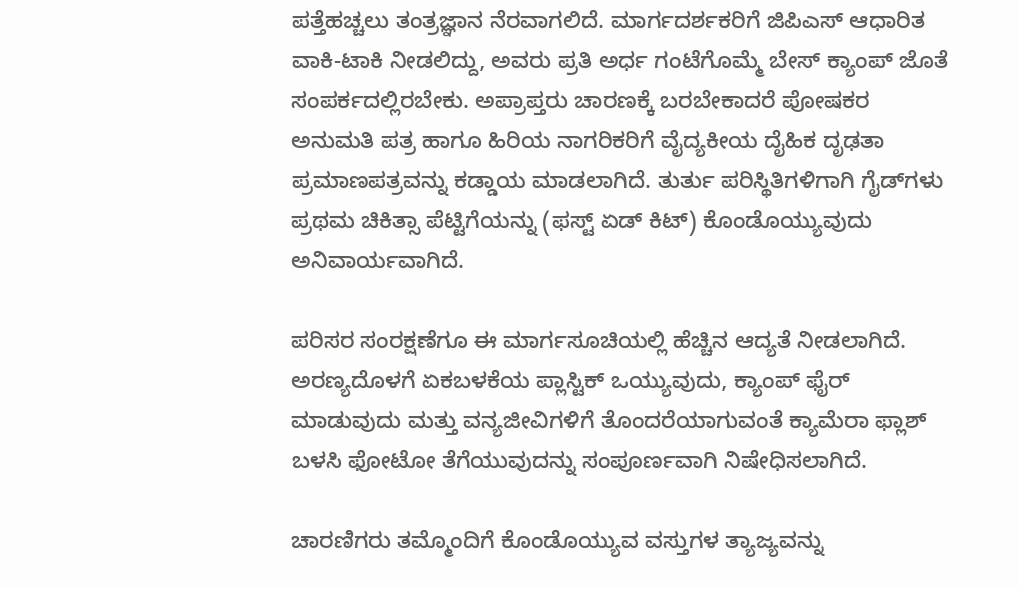ಪತ್ತೆಹಚ್ಚಲು ತಂತ್ರಜ್ಞಾನ ನೆರವಾಗಲಿದೆ. ಮಾರ್ಗದರ್ಶಕರಿಗೆ ಜಿಪಿಎಸ್ ಆಧಾರಿತ ವಾಕಿ-ಟಾಕಿ ನೀಡಲಿದ್ದು, ಅವರು ಪ್ರತಿ ಅರ್ಧ ಗಂಟೆಗೊಮ್ಮೆ ಬೇಸ್ ಕ್ಯಾಂಪ್ ಜೊತೆ ಸಂಪರ್ಕದಲ್ಲಿರಬೇಕು. ಅಪ್ರಾಪ್ತರು ಚಾರಣಕ್ಕೆ ಬರಬೇಕಾದರೆ ಪೋಷಕರ ಅನುಮತಿ ಪತ್ರ ಹಾಗೂ ಹಿರಿಯ ನಾಗರಿಕರಿಗೆ ವೈದ್ಯಕೀಯ ದೈಹಿಕ ದೃಢತಾ ಪ್ರಮಾಣಪತ್ರವನ್ನು ಕಡ್ಡಾಯ ಮಾಡಲಾಗಿದೆ. ತುರ್ತು ಪರಿಸ್ಥಿತಿಗಳಿಗಾಗಿ ಗೈಡ್‌ಗಳು ಪ್ರಥಮ ಚಿಕಿತ್ಸಾ ಪೆಟ್ಟಿಗೆಯನ್ನು (ಫಸ್ಟ್ ಏಡ್ ಕಿಟ್) ಕೊಂಡೊಯ್ಯುವುದು ಅನಿವಾರ್ಯವಾಗಿದೆ.

ಪರಿಸರ ಸಂರಕ್ಷಣೆಗೂ ಈ ಮಾರ್ಗಸೂಚಿಯಲ್ಲಿ ಹೆಚ್ಚಿನ ಆದ್ಯತೆ ನೀಡಲಾಗಿದೆ. ಅರಣ್ಯದೊಳಗೆ ಏಕಬಳಕೆಯ ಪ್ಲಾಸ್ಟಿಕ್ ಒಯ್ಯುವುದು, ಕ್ಯಾಂಪ್ ಫೈರ್ ಮಾಡುವುದು ಮತ್ತು ವನ್ಯಜೀವಿಗಳಿಗೆ ತೊಂದರೆಯಾಗುವಂತೆ ಕ್ಯಾಮೆರಾ ಫ್ಲಾಶ್ ಬಳಸಿ ಫೋಟೋ ತೆಗೆಯುವುದನ್ನು ಸಂಪೂರ್ಣವಾಗಿ ನಿಷೇಧಿಸಲಾಗಿದೆ.

ಚಾರಣಿಗರು ತಮ್ಮೊಂದಿಗೆ ಕೊಂಡೊಯ್ಯುವ ವಸ್ತುಗಳ ತ್ಯಾಜ್ಯವನ್ನು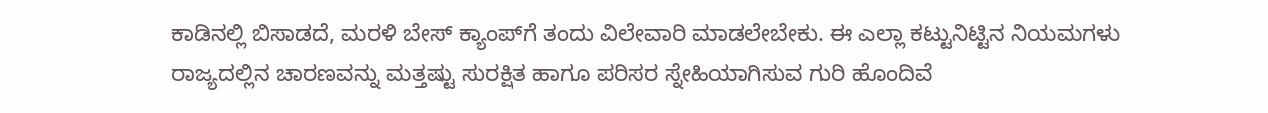ಕಾಡಿನಲ್ಲಿ ಬಿಸಾಡದೆ, ಮರಳಿ ಬೇಸ್ ಕ್ಯಾಂಪ್‌ಗೆ ತಂದು ವಿಲೇವಾರಿ ಮಾಡಲೇಬೇಕು. ಈ ಎಲ್ಲಾ ಕಟ್ಟುನಿಟ್ಟಿನ ನಿಯಮಗಳು ರಾಜ್ಯದಲ್ಲಿನ ಚಾರಣವನ್ನು ಮತ್ತಷ್ಟು ಸುರಕ್ಷಿತ ಹಾಗೂ ಪರಿಸರ ಸ್ನೇಹಿಯಾಗಿಸುವ ಗುರಿ ಹೊಂದಿವೆ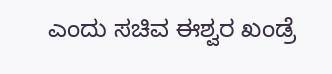ಎಂದು ಸಚಿವ ಈಶ್ವರ ಖಂಡ್ರೆ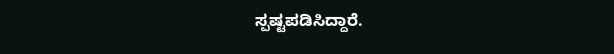ಸ್ಪಷ್ಟಪಡಿಸಿದ್ದಾರೆ.